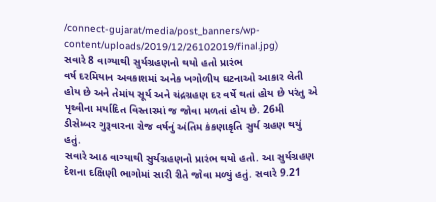/connect-gujarat/media/post_banners/wp-content/uploads/2019/12/26102019/final.jpg)
સવારે 8 વાગ્યાથી સુર્યગ્રહણનો થયો હતો પ્રારંભ
વર્ષ દરમિયાન અવકાશમાં અનેક ખગોળીય ઘટનાઓ આકાર લેતી હોય છે અને તેમાંય સૂર્ય અને ચંદ્રગ્રહણ દર વર્ષે થતાં હોય છે પરંતુ એ પૃથ્વીના મર્યાદિત વિસ્તારમાં જ જોવા મળતાં હોય છે. 26મી ડીસેમ્બર ગુરૂવારના રોજ વર્ષનું અંતિમ કંકણાકૃતિ સુર્ય ગ્રહણ થયું હતું.
સવારે આઠ વાગ્યાથી સુર્યગ્રહણનો પ્રારંભ થયો હતો. આ સુર્યગ્રહણ દેશના દક્ષિણી ભાગોમાં સારી રીતે જોવા મળ્યું હતું. સવારે 9.21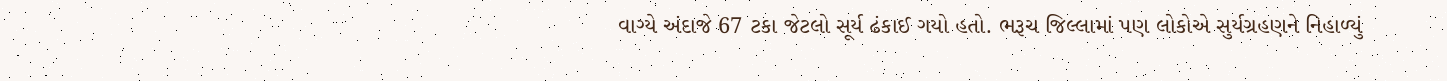વાગ્યે અંદાજે 67 ટકા જેટલો સૂર્ય ઢંકાઈ ગયો હતો. ભરૂચ જિલ્લામાં પણ લોકોએ સુર્યગ્રહણને નિહાળ્યું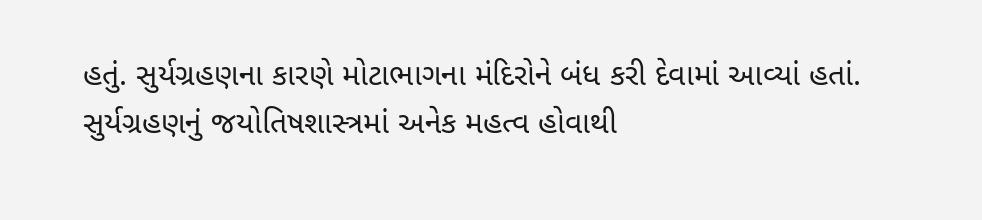હતું. સુર્યગ્રહણના કારણે મોટાભાગના મંદિરોને બંધ કરી દેવામાં આવ્યાં હતાં. સુર્યગ્રહણનું જયોતિષશાસ્ત્રમાં અનેક મહત્વ હોવાથી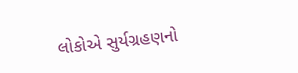લોકોએ સુર્યગ્રહણનો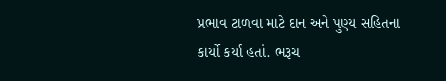પ્રભાવ ટાળવા માટે દાન અને પુણ્ય સહિતના કાર્યો કર્યા હતાં. ભરૂચ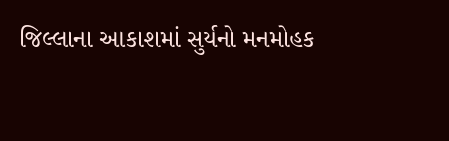જિલ્લાના આકાશમાં સુર્યનો મનમોહક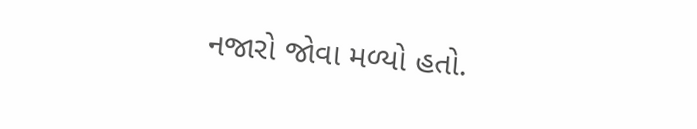નજારો જોવા મળ્યો હતો.